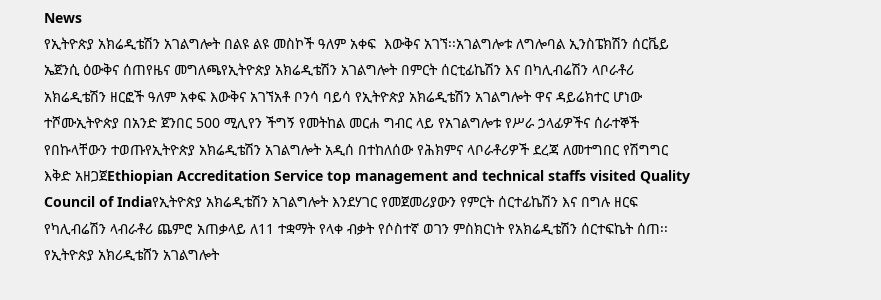News
የኢትዮጵያ አክሬዲቴሽን አገልግሎት በልዩ ልዩ መስኮች ዓለም አቀፍ  እውቅና አገኘ፡፡አገልግሎቱ ለግሎባል ኢንስፔክሽን ሰርቬይ ኤጀንሲ ዕውቅና ሰጠየዜና መግለጫየኢትዮጵያ አክሬዲቴሽን አገልግሎት በምርት ሰርቲፊኬሽን እና በካሊብሬሽን ላቦራቶሪ አክሬዲቴሽን ዘርፎች ዓለም አቀፍ እውቅና አገኘአቶ ቦንሳ ባይሳ የኢትዮጵያ አክሬዲቴሽን አገልግሎት ዋና ዳይሬክተር ሆነው ተሾሙኢትዮጵያ በአንድ ጀንበር 500 ሚሊየን ችግኝ የመትከል መርሐ ግብር ላይ የአገልግሎቱ የሥራ ኃላፊዎችና ሰራተኞች የበኩላቸውን ተወጡየኢትዮጵያ አክሬዲቴሽን አገልግሎት አዲሰ በተከለሰው የሕክምና ላቦራቶሪዎች ደረጃ ለመተግበር የሽግግር እቅድ አዘጋጀEthiopian Accreditation Service top management and technical staffs visited Quality Council of Indiaየኢትዮጵያ አክሬዲቴሽን አገልግሎት እንደሃገር የመጀመሪያውን የምርት ሰርተፊኬሽን እና በግሉ ዘርፍ የካሊብሬሽን ላብራቶሪ ጨምሮ አጠቃላይ ለ11 ተቋማት የላቀ ብቃት የሶስተኛ ወገን ምስክርነት የአክሬዲቴሽን ሰርተፍኬት ሰጠ፡፡የኢትዮጵያ አክሪዲቴሸን አገልግሎት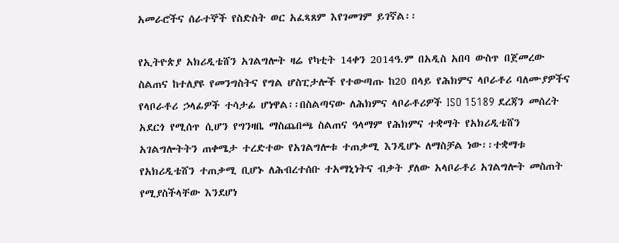አመራሮችና ሰራተኞች የስድስት ወር አፈጻጸም እየገመገም ይገኛል፡፡

የኢትዮጵያ አክሪዲቴሸን አገልግሎት ዛሬ የካቲት 14ቀን 2014ዓ.ም በአዲስ አበባ ውስጥ በጀመረው ስልጠና ከተለያዩ የመንግስትና የግል ሆስፒታሎች የተውጣጡ ከ20 በላይ የሕክምና ላቦራቶሪ ባለሙያዎችና የላቦራቶሪ ኃላፊዎች ተሳታፊ ሆነዋል፡፡በስልጣናው ለሕክምና ላቦራቶሪዎች ISO 15189 ደረጃን መሰረት አደርጎ የሚሰጥ ሲሆን የግንዛቤ ማስጨበጫ ስልጠና ዓላማም የሕክምና ተቋማት የአክሪዲቴሸን አገልግሎትትን ጠቀሜታ ተረድተው የአገልግሎቱ ተጠቃሚ እንዲሆኑ ለማስቻል ነው፡፡ተቋማቱ የአክሪዲቴሸን ተጠቃሚ ቢሆኑ ለሕብረተሰቡ ተአማኒነትና ብቃት ያለው አላቦራቶሪ አገልግሎት መስጠት የሚያስችላቸው እንደሆነ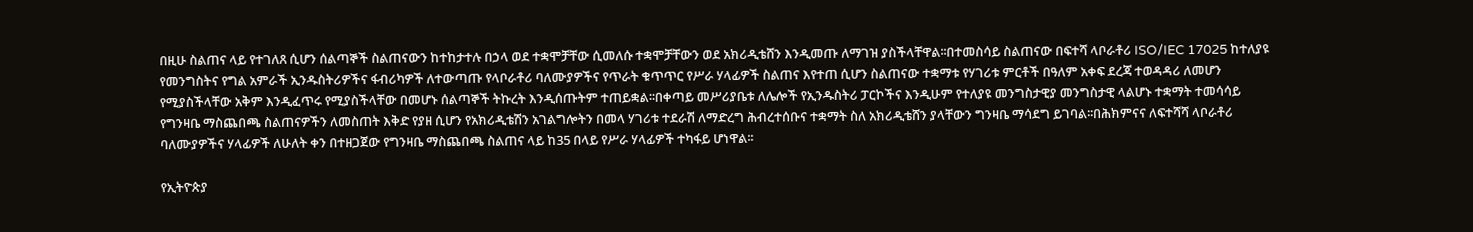በዚሁ ስልጠና ላይ የተገለጸ ሲሆን ሰልጣኞች ስልጠናውን ከተከታተሉ በኃላ ወደ ተቋሞቻቸው ሲመለሱ ተቋሞቻቸውን ወደ አክሪዲቴሸን እንዲመጡ ለማገዝ ያስችላቸዋል፡፡በተመስሳይ ስልጠናው በፍተሻ ላቦራቶሪ ISO/IEC 17025 ከተለያዩ የመንግስትና የግል አምራች ኢንዱስትሪዎችና ፋብሪካዎች ለተውጣጡ የላቦራቶሪ ባለሙያዎችና የጥራት ቁጥጥር የሥራ ሃላፊዎች ስልጠና እየተጠ ሲሆን ስልጠናው ተቋማቱ የሃገሪቱ ምርቶች በዓለም አቀፍ ደረጃ ተወዳዳሪ ለመሆን የሚያስችላቸው አቅም እንዲፈጥሩ የሚያስችላቸው በመሆኑ ሰልጣኞች ትኩረት እንዲሰጡትም ተጠይቋል፡፡በቀጣይ መሥሪያቤቱ ለሌሎች የኢንዱስትሪ ፓርኮችና እንዲሁም የተለያዩ መንግስታዊያ መንግስታዊ ላልሆኑ ተቋማት ተመሳሳይ የግንዛቤ ማስጨበጫ ስልጠናዎችን ለመስጠት እቅድ የያዘ ሲሆን የአክሪዲቴሽን አገልግሎትን በመላ ሃገሪቱ ተደራሽ ለማድረግ ሕብረተሰቡና ተቋማት ስለ አክሪዲቴሸን ያላቸውን ግንዛቤ ማሳደግ ይገባል፡፡በሕክምናና ለፍተሻሻ ላቦራቶሪ ባለሙያዎችና ሃላፊዎች ለሁለት ቀን በተዘጋጀው የግንዛቤ ማስጨበጫ ስልጠና ላይ ከ35 በላይ የሥራ ሃላፊዎች ተካፋይ ሆነዋል፡፡

የኢትዮጵያ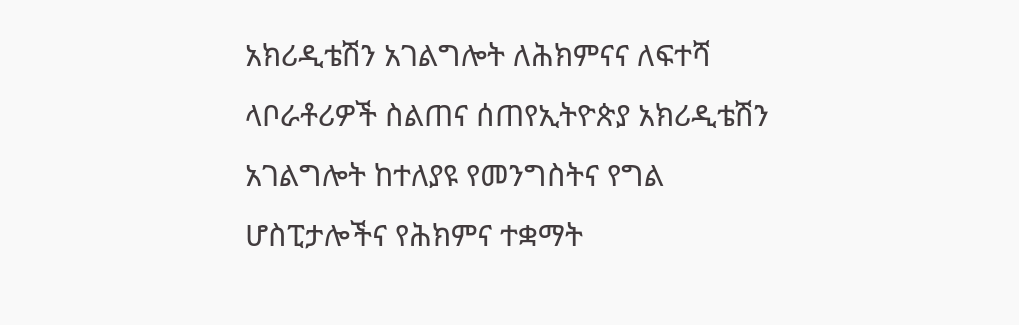አክሪዲቴሽን አገልግሎት ለሕክምናና ለፍተሻ ላቦራቶሪዎች ስልጠና ሰጠየኢትዮጵያ አክሪዲቴሽን አገልግሎት ከተለያዩ የመንግስትና የግል ሆስፒታሎችና የሕክምና ተቋማት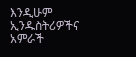እንዲሁም ኢንዱስትሪዎችና አምራች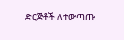ድርጅቶች ለተውጣጡ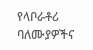የላቦራቶሪ ባለሙያዎችና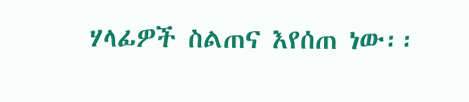ሃላፊዎች ስልጠና እየሰጠ ነው፡፡